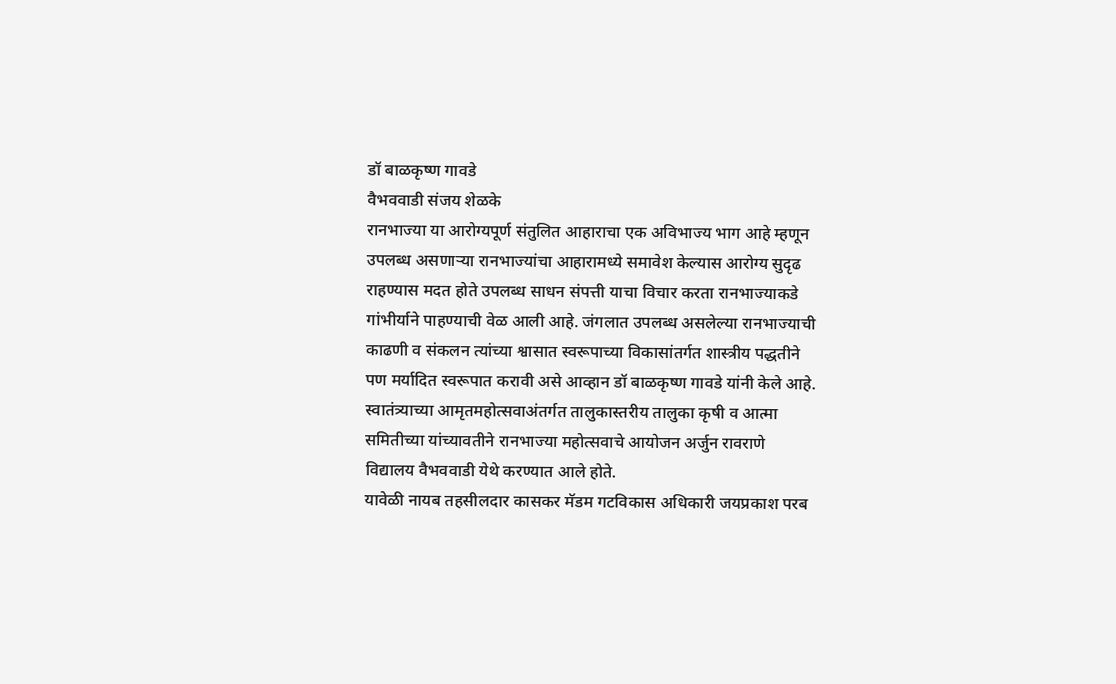डॉ बाळकृष्ण गावडे
वैभववाडी संजय शेळके
रानभाज्या या आरोग्यपूर्ण संतुलित आहाराचा एक अविभाज्य भाग आहे म्हणून उपलब्ध असणाऱ्या रानभाज्यांचा आहारामध्ये समावेश केल्यास आरोग्य सुदृढ राहण्यास मदत होते उपलब्ध साधन संपत्ती याचा विचार करता रानभाज्याकडे गांभीर्याने पाहण्याची वेळ आली आहे. जंगलात उपलब्ध असलेल्या रानभाज्याची काढणी व संकलन त्यांच्या श्वासात स्वरूपाच्या विकासांतर्गत शास्त्रीय पद्धतीने पण मर्यादित स्वरूपात करावी असे आव्हान डॉ बाळकृष्ण गावडे यांनी केले आहे.
स्वातंत्र्याच्या आमृतमहोत्सवाअंतर्गत तालुकास्तरीय तालुका कृषी व आत्मा समितीच्या यांच्यावतीने रानभाज्या महोत्सवाचे आयोजन अर्जुन रावराणे विद्यालय वैभववाडी येथे करण्यात आले होते.
यावेळी नायब तहसीलदार कासकर मॅडम गटविकास अधिकारी जयप्रकाश परब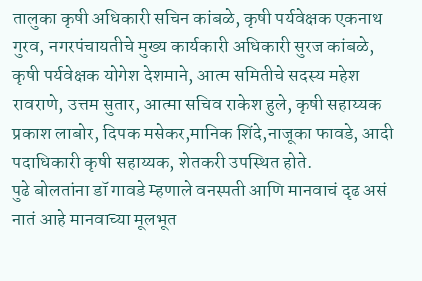तालुका कृषी अधिकारी सचिन कांबळे, कृषी पर्यवेक्षक एकनाथ गुरव, नगरपंचायतीचे मुख्य कार्यकारी अधिकारी सुरज कांबळे, कृषी पर्यवेक्षक योगेश देशमाने, आत्म समितीचे सदस्य महेश रावराणे, उत्तम सुतार, आत्मा सचिव राकेश हुले, कृषी सहाय्यक प्रकाश लाबोर, दिपक मसेकर,मानिक शिंदे,नाजूका फावडे, आदी पदाधिकारी कृषी सहाय्यक, शेतकरी उपस्थित होते.
पुढे बोलतांना डॉ गावडे म्हणाले वनस्पती आणि मानवाचं दृढ असं नातं आहे मानवाच्या मूलभूत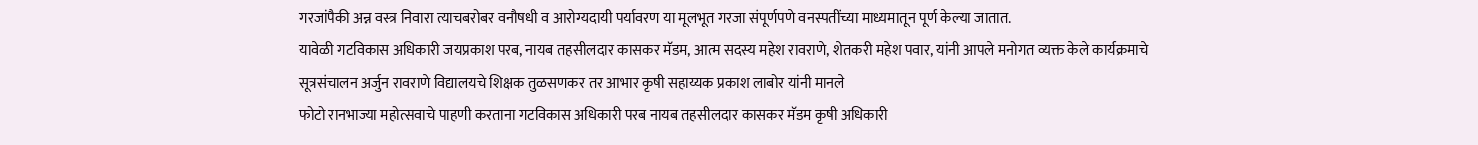गरजांपैकी अन्न वस्त्र निवारा त्याचबरोबर वनौषधी व आरोग्यदायी पर्यावरण या मूलभूत गरजा संपूर्णपणे वनस्पतींच्या माध्यमातून पूर्ण केल्या जातात.
यावेळी गटविकास अधिकारी जयप्रकाश परब, नायब तहसीलदार कासकर मॅडम, आत्म सदस्य महेश रावराणे, शेतकरी महेश पवार, यांनी आपले मनोगत व्यक्त केले कार्यक्रमाचे सूत्रसंचालन अर्जुन रावराणे विद्यालयचे शिक्षक तुळसणकर तर आभार कृषी सहाय्यक प्रकाश लाबोर यांनी मानले
फोटो रानभाज्या महोत्सवाचे पाहणी करताना गटविकास अधिकारी परब नायब तहसीलदार कासकर मॅडम कृषी अधिकारी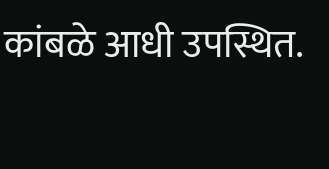कांबळे आधी उपस्थित.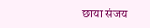छाया संजय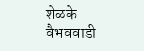शेळके वैभववाडी